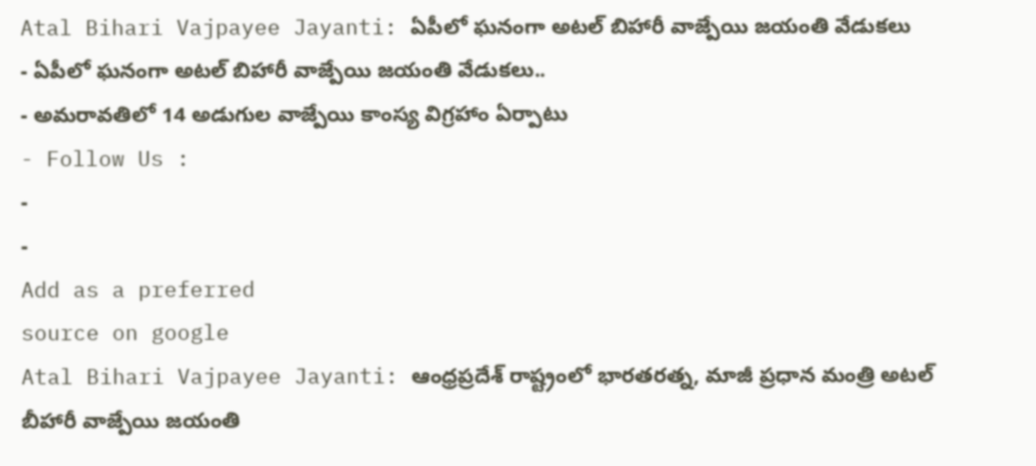Atal Bihari Vajpayee Jayanti: ఏపీలో ఘనంగా అటల్ బిహారీ వాజ్పేయి జయంతి వేడుకలు
- ఏపీలో ఘనంగా అటల్ బిహారీ వాజ్పేయి జయంతి వేడుకలు..
- అమరావతిలో 14 అడుగుల వాజ్పేయి కాంస్య విగ్రహాం ఏర్పాటు
- Follow Us :
-
-
Add as a preferred
source on google
Atal Bihari Vajpayee Jayanti: ఆంధ్రప్రదేశ్ రాష్ట్రంలో భారతరత్న, మాజీ ప్రధాన మంత్రి అటల్ బీహారీ వాజ్పేయి జయంతి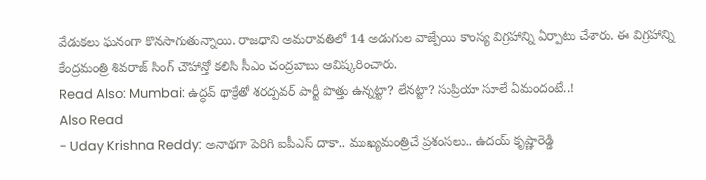వేడుకలు ఘనంగా కొనసాగుతున్నాయి. రాజధాని అమరావతిలో 14 అడుగుల వాజ్పేయి కాంస్య విగ్రహాన్ని ఏర్పాటు చేశారు. ఈ విగ్రహాన్ని కేంద్రమంత్రి శివరాజ్ సింగ్ చౌహాన్తో కలిసి సీఎం చంద్రబాబు ఆవిష్కరించారు.
Read Also: Mumbai: ఉద్ధవ్ థాక్రేతో శరద్పవర్ పార్టీ పొత్తు ఉన్నట్టా? లేనట్టా? సుప్రియా సూలే ఏమందంటే..!
Also Read
- Uday Krishna Reddy: అనాథగా పెరిగి ఐపీఎస్ దాకా.. ముఖ్యమంత్రిచే ప్రశంసలు.. ఉదయ్ కృష్ణారెడ్డి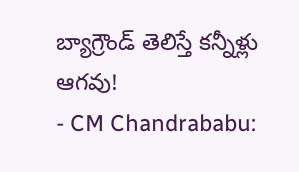బ్యాగ్రౌండ్ తెలిస్తే కన్నీళ్లు ఆగవు!
- CM Chandrababu: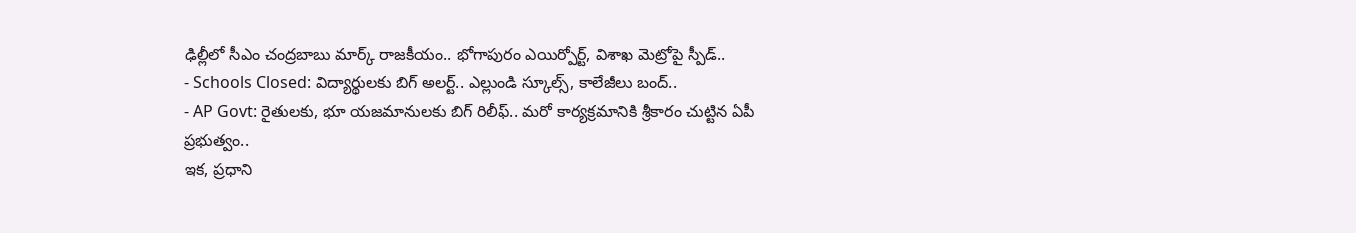ఢిల్లీలో సీఎం చంద్రబాబు మార్క్ రాజకీయం.. భోగాపురం ఎయిర్పోర్ట్, విశాఖ మెట్రోపై స్పీడ్..
- Schools Closed: విద్యార్థులకు బిగ్ అలర్ట్.. ఎల్లుండి స్కూల్స్, కాలేజీలు బంద్..
- AP Govt: రైతులకు, భూ యజమానులకు బిగ్ రిలీఫ్.. మరో కార్యక్రమానికి శ్రీకారం చుట్టిన ఏపీ ప్రభుత్వం..
ఇక, ప్రధాని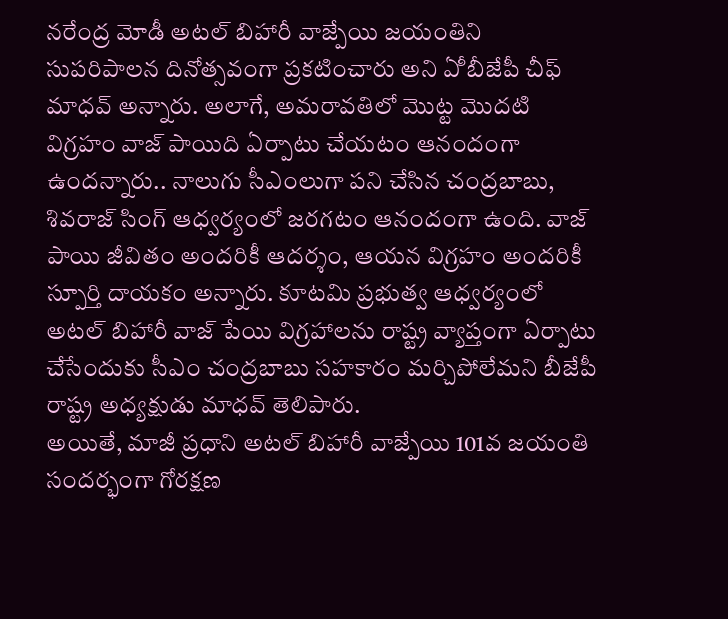నరేంద్ర మోడీ అటల్ బిహారీ వాజ్పేయి జయంతిని సుపరిపాలన దినోత్సవంగా ప్రకటించారు అని ఏీ బీజేపీ చీఫ్ మాధవ్ అన్నారు. అలాగే, అమరావతిలో మొట్ట మొదటి విగ్రహం వాజ్ పాయిది ఏర్పాటు చేయటం ఆనందంగా ఉందన్నారు.. నాలుగు సీఎంలుగా పని చేసిన చంద్రబాబు, శివరాజ్ సింగ్ ఆధ్వర్యంలో జరగటం ఆనందంగా ఉంది. వాజ్ పాయి జీవితం అందరికీ ఆదర్శం, ఆయన విగ్రహం అందరికీ స్పూర్తి దాయకం అన్నారు. కూటమి ప్రభుత్వ ఆధ్వర్యంలో అటల్ బిహారీ వాజ్ పేయి విగ్రహాలను రాష్ట్ర వ్యాప్తంగా ఏర్పాటు చేసేందుకు సీఎం చంద్రబాబు సహకారం మర్చిపోలేమని బీజేపీ రాష్ట్ర అధ్యక్షుడు మాధవ్ తెలిపారు.
అయితే, మాజీ ప్రధాని అటల్ బిహారీ వాజ్పేయి 101వ జయంతి సందర్భంగా గోరక్షణ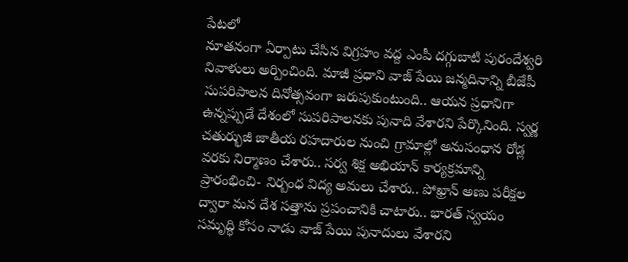పేటలో
నూతనంగా ఏర్పాటు చేసిన విగ్రహం వద్ద ఎంపీ దగ్గుబాటి పురందేశ్వరి నివాళులు అర్పించింది. మాజీ ప్రధాని వాజ్ పేయి జన్మదినాన్ని బీజేపీ సుపరిపాలన దినోత్సవంగా జరుపుకుంటుంది.. ఆయన ప్రధానిగా ఉన్నప్పుడే దేశంలో సుపరిపాలనకు పునాది వేశారని పేర్కొనింది. స్వర్ణ చతుర్భుజీ జాతీయ రహదారుల నుంచి గ్రామాల్లో అనుసంధాన రోడ్ల వరకు నిర్మాణం చేశారు.. సర్వ శిక్ష అభియాన్ కార్యక్రమాన్ని ప్రారంభించి- నిర్బంధ విద్య అమలు చేశారు.. పోఖ్రాన్ అణు పరీక్షల ద్వారా మన దేశ సత్తాను ప్రపంచానికి చాటారు.. భారత్ స్వయం సమృద్ధి కోసం నాడు వాజ్ పేయి పునాదులు వేశారని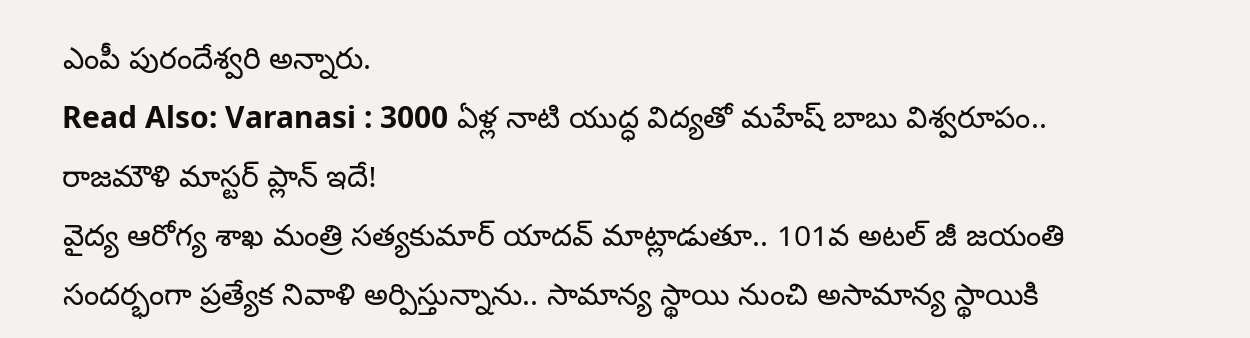ఎంపీ పురందేశ్వరి అన్నారు.
Read Also: Varanasi : 3000 ఏళ్ల నాటి యుద్ధ విద్యతో మహేష్ బాబు విశ్వరూపం.. రాజమౌళి మాస్టర్ ప్లాన్ ఇదే!
వైద్య ఆరోగ్య శాఖ మంత్రి సత్యకుమార్ యాదవ్ మాట్లాడుతూ.. 101వ అటల్ జీ జయంతి సందర్భంగా ప్రత్యేక నివాళి అర్పిస్తున్నాను.. సామాన్య స్థాయి నుంచి అసామాన్య స్థాయికి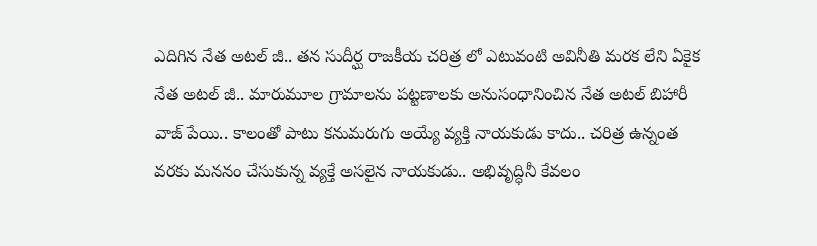ఎదిగిన నేత అటల్ జీ.. తన సుదీర్ఘ రాజకీయ చరిత్ర లో ఎటువంటి అవినీతి మరక లేని ఏకైక నేత అటల్ జీ.. మారుమూల గ్రామాలను పట్టణాలకు అనుసంధానించిన నేత అటల్ బిహారీ వాజ్ పేయి.. కాలంతో పాటు కనుమరుగు అయ్యే వ్యక్తి నాయకుడు కాదు.. చరిత్ర ఉన్నంత వరకు మననం చేసుకున్న వ్యక్తే అసలైన నాయకుడు.. అభివృద్ధినీ కేవలం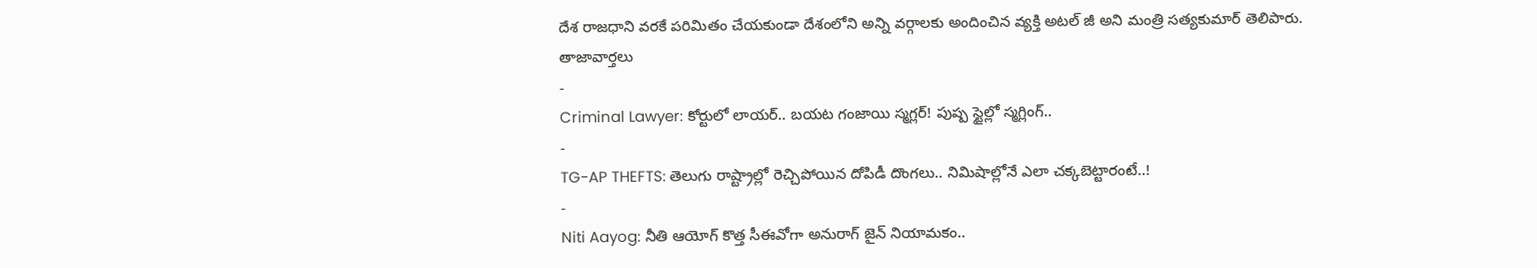దేశ రాజధాని వరకే పరిమితం చేయకుండా దేశంలోని అన్ని వర్గాలకు అందించిన వ్యక్తి అటల్ జీ అని మంత్రి సత్యకుమార్ తెలిపారు.
తాజావార్తలు
-
Criminal Lawyer: కోర్టులో లాయర్.. బయట గంజాయి స్మగ్లర్! పుష్ప స్టైల్లో స్మగ్లింగ్..
-
TG-AP THEFTS: తెలుగు రాష్ట్రాల్లో రెచ్చిపోయిన దోపిడీ దొంగలు.. నిమిషాల్లోనే ఎలా చక్కబెట్టారంటే..!
-
Niti Aayog: నీతి ఆయోగ్ కొత్త సీఈవోగా అనురాగ్ జైన్ నియామకం..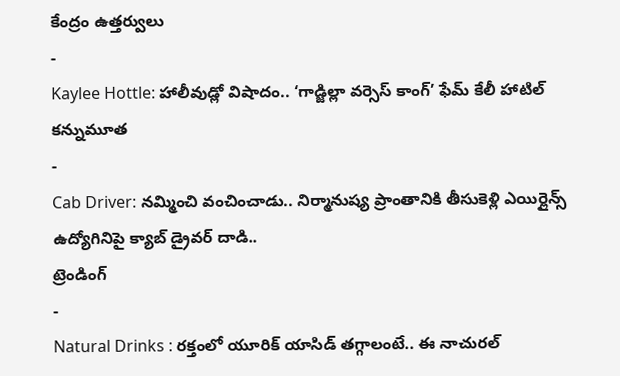కేంద్రం ఉత్తర్వులు
-
Kaylee Hottle: హాలీవుడ్లో విషాదం.. ‘గాడ్జిల్లా వర్సెస్ కాంగ్’ ఫేమ్ కేలీ హాటిల్ కన్నుమూత
-
Cab Driver: నమ్మించి వంచించాడు.. నిర్మానుష్య ప్రాంతానికి తీసుకెళ్లి ఎయిర్లైన్స్ ఉద్యోగినిపై క్యాబ్ డ్రైవర్ దాడి..
ట్రెండింగ్
-
Natural Drinks : రక్తంలో యూరిక్ యాసిడ్ తగ్గాలంటే.. ఈ నాచురల్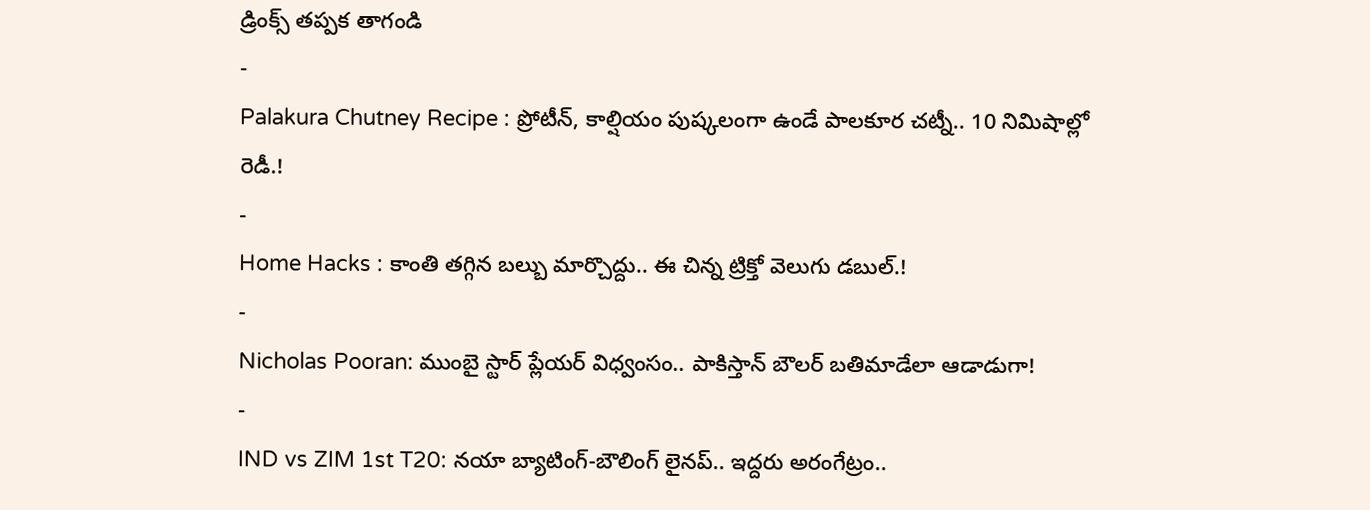డ్రింక్స్ తప్పక తాగండి
-
Palakura Chutney Recipe : ప్రోటీన్, కాల్షియం పుష్కలంగా ఉండే పాలకూర చట్నీ.. 10 నిమిషాల్లో రెడీ.!
-
Home Hacks : కాంతి తగ్గిన బల్బు మార్చొద్దు.. ఈ చిన్న ట్రిక్తో వెలుగు డబుల్.!
-
Nicholas Pooran: ముంబై స్టార్ ప్లేయర్ విధ్వంసం.. పాకిస్తాన్ బౌలర్ బతిమాడేలా ఆడాడుగా!
-
IND vs ZIM 1st T20: నయా బ్యాటింగ్-బౌలింగ్ లైనప్.. ఇద్దరు అరంగేట్రం..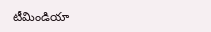టీమిండియా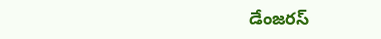డేంజరస్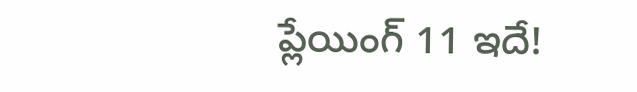ప్లేయింగ్ 11 ఇదే!